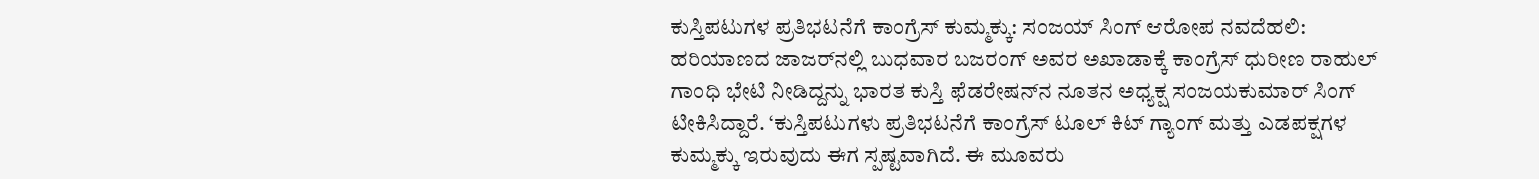ಕುಸ್ತಿಪಟುಗಳ ಪ್ರತಿಭಟನೆಗೆ ಕಾಂಗ್ರೆಸ್‌ ಕುಮ್ಮಕ್ಕು: ಸಂಜಯ್‌ ಸಿಂಗ್ ಆರೋಪ ನವದೆಹಲಿ: ಹರಿಯಾಣದ ಜಾಜರ್‌ನಲ್ಲಿ ಬುಧವಾರ ಬಜರಂಗ್ ಅವರ ಅಖಾಡಾಕ್ಕೆ ಕಾಂಗ್ರೆಸ್ ಧುರೀಣ ರಾಹುಲ್ ಗಾಂಧಿ ಭೇಟಿ ನೀಡಿದ್ದನ್ನು ಭಾರತ ಕುಸ್ತಿ ಫೆಡರೇಷನ್‌ನ ನೂತನ ಅಧ್ಯಕ್ಷ ಸಂಜಯಕುಮಾರ್ ಸಿಂಗ್ ಟೀಕಿಸಿದ್ದಾರೆ. ‘ಕುಸ್ತಿಪಟುಗಳು ಪ್ರತಿಭಟನೆಗೆ ಕಾಂಗ್ರೆಸ್ ಟೂಲ್‌ ಕಿಟ್‌ ಗ್ಯಾಂಗ್ ಮತ್ತು ಎಡಪಕ್ಷಗಳ ಕುಮ್ಮಕ್ಕು ಇರುವುದು ಈಗ ಸ್ಪಷ್ಟವಾಗಿದೆ. ಈ ಮೂವರು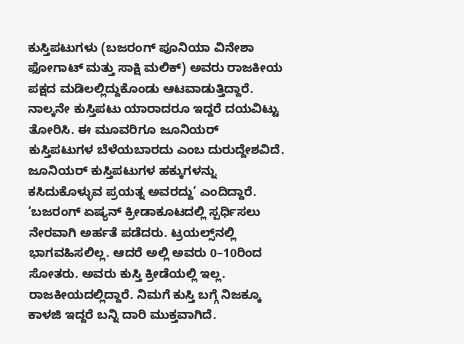ಕುಸ್ತಿಪಟುಗಳು (ಬಜರಂಗ್ ಪೂನಿಯಾ ವಿನೇಶಾ ಫೋಗಾಟ್ ಮತ್ತು ಸಾಕ್ಷಿ ಮಲಿಕ್) ಅವರು ರಾಜಕೀಯ ಪಕ್ಷದ ಮಡಿಲಲ್ಲಿದ್ದುಕೊಂಡು ಆಟವಾಡುತ್ತಿದ್ದಾರೆ. ನಾಲ್ಕನೇ ಕುಸ್ತಿಪಟು ಯಾರಾದರೂ ಇದ್ದರೆ ದಯವಿಟ್ಟು ತೋರಿಸಿ. ಈ ಮೂವರಿಗೂ ಜೂನಿಯರ್ ಕುಸ್ತಿಪಟುಗಳ ಬೆಳೆಯಬಾರದು ಎಂಬ ದುರುದ್ದೇಶವಿದೆ. ಜೂನಿಯರ್ ಕುಸ್ತಿಪಟುಗಳ ಹಕ್ಕುಗಳನ್ನು ಕಸಿದುಕೊಳ್ಳುವ ಪ್ರಯತ್ನ ಅವರದ್ದು’ ಎಂದಿದ್ದಾರೆ. ‘ಬಜರಂಗ್ ಏಷ್ಯನ್ ಕ್ರೀಡಾಕೂಟದಲ್ಲಿ ಸ್ಪರ್ಧಿಸಲು ನೇರವಾಗಿ ಅರ್ಹತೆ ಪಡೆದರು. ಟ್ರಯಲ್ಸ್‌ನಲ್ಲಿ ಭಾಗವಹಿಸಲಿಲ್ಲ. ಆದರೆ ಅಲ್ಲಿ ಅವರು 0–10ರಿಂದ ಸೋತರು. ಅವರು ಕುಸ್ತಿ ಕ್ರೀಡೆಯಲ್ಲಿ ಇಲ್ಲ. ರಾಜಕೀಯದಲ್ಲಿದ್ದಾರೆ. ನಿಮಗೆ ಕುಸ್ತಿ ಬಗ್ಗೆ ನಿಜಕ್ಕೂ ಕಾಳಜಿ ಇದ್ದರೆ ಬನ್ನಿ ದಾರಿ ಮುಕ್ತವಾಗಿದೆ.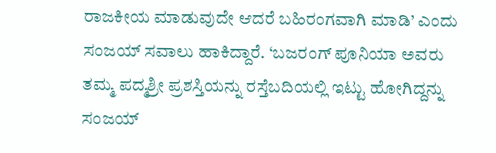ರಾಜಕೀಯ ಮಾಡುವುದೇ ಆದರೆ ಬಹಿರಂಗವಾಗಿ ಮಾಡಿ’ ಎಂದು ಸಂಜಯ್ ಸವಾಲು ಹಾಕಿದ್ದಾರೆ. ‘ಬಜರಂಗ್ ಪೂನಿಯಾ ಅವರು ತಮ್ಮ ಪದ್ಮಶ್ರೀ ಪ್ರಶಸ್ತಿಯನ್ನು ರಸ್ತೆಬದಿಯಲ್ಲಿ ಇಟ್ಟು ಹೋಗಿದ್ದನ್ನು ಸಂಜಯ್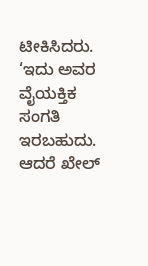ಟೀಕಿಸಿದರು. ‘ಇದು ಅವರ ವೈಯಕ್ತಿಕ ಸಂಗತಿ ಇರಬಹುದು. ಆದರೆ ಖೇಲ್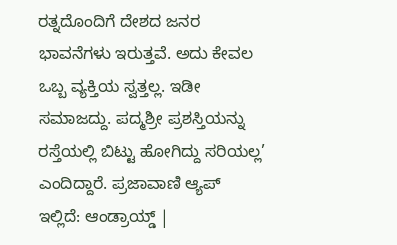ರತ್ನದೊಂದಿಗೆ ದೇಶದ ಜನರ ಭಾವನೆಗಳು ಇರುತ್ತವೆ. ಅದು ಕೇವಲ ಒಬ್ಬ ವ್ಯಕ್ತಿಯ ಸ್ವತ್ತಲ್ಲ. ಇಡೀ ಸಮಾಜದ್ದು. ಪದ್ಮಶ್ರೀ ಪ್ರಶಸ್ತಿಯನ್ನು ರಸ್ತೆಯಲ್ಲಿ ಬಿಟ್ಟು ಹೋಗಿದ್ದು ಸರಿಯಲ್ಲ’ ಎಂದಿದ್ದಾರೆ. ಪ್ರಜಾವಾಣಿ ಆ್ಯಪ್ ಇಲ್ಲಿದೆ: ಆಂಡ್ರಾಯ್ಡ್ |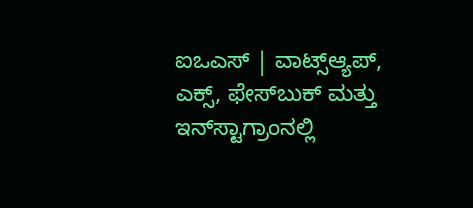ಐಒಎಸ್ | ವಾಟ್ಸ್ಆ್ಯಪ್, ಎಕ್ಸ್, ಫೇಸ್‌ಬುಕ್ ಮತ್ತು ಇನ್‌ಸ್ಟಾಗ್ರಾಂನಲ್ಲಿ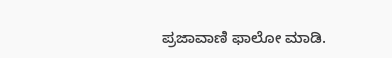ಪ್ರಜಾವಾಣಿ ಫಾಲೋ ಮಾಡಿ.